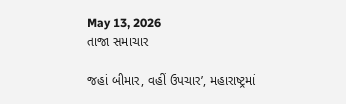May 13, 2026
તાજા સમાચાર

જહાં બીમાર, વહીં ઉપચાર’, મહારાષ્ટ્રમાં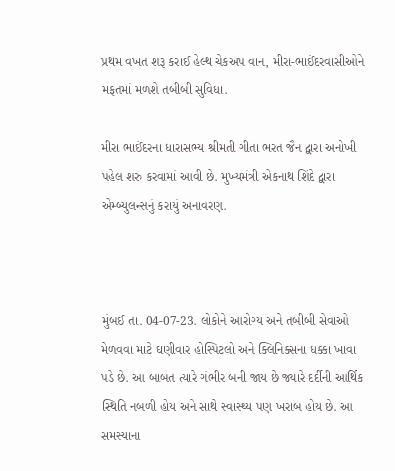પ્રથમ વખત શરૂ કરાઈ હેલ્થ ચેકઅપ વાન, મીરા-ભાઈંદરવાસીઓને મફતમાં મળશે તબીબી સુવિધા.

મીરા ભાઈંદરના ધારાસભ્ય શ્રીમતી ગીતા ભરત જૈન દ્વારા અનોખી પહેલ શરુ કરવામાં આવી છે. મુખ્યમંત્રી એકનાથ શિંદે દ્વારા એમ્બ્યુલન્સનું કરાયું અનાવરણ.



મુંબઈ તા. 04-07-23. લોકોને આરોગ્ય અને તબીબી સેવાઓ મેળવવા માટે ઘણીવાર હોસ્પિટલો અને ક્લિનિક્સના ધક્કા ખાવા પડે છે. આ બાબત ત્યારે ગંભીર બની જાય છે જ્યારે દર્દીની આર્થિક સ્થિતિ નબળી હોય અને સાથે સ્વાસ્થ્ય પણ ખરાબ હોય છે. આ સમસ્યાના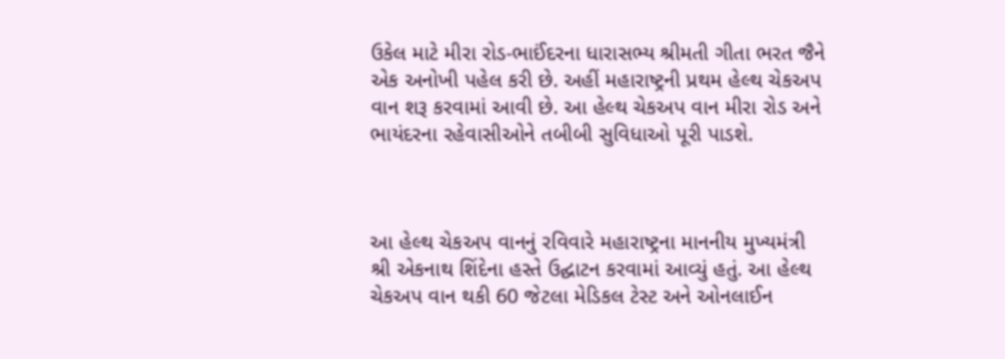ઉકેલ માટે મીરા રોડ-ભાઈંદરના ધારાસભ્ય શ્રીમતી ગીતા ભરત જૈને એક અનોખી પહેલ કરી છે. અહીં મહારાષ્ટ્રની પ્રથમ હેલ્થ ચેકઅપ વાન શરૂ કરવામાં આવી છે. આ હેલ્થ ચેકઅપ વાન મીરા રોડ અને ભાયંદરના રહેવાસીઓને તબીબી સુવિધાઓ પૂરી પાડશે.



આ હેલ્થ ચેકઅપ વાનનું રવિવારે મહારાષ્ટ્રના માનનીય મુખ્યમંત્રી શ્રી એકનાથ શિંદેના હસ્તે ઉદ્ઘાટન કરવામાં આવ્યું હતું. આ હેલ્થ ચેકઅપ વાન થકી 60 જેટલા મેડિકલ ટેસ્ટ અને ઓનલાઈન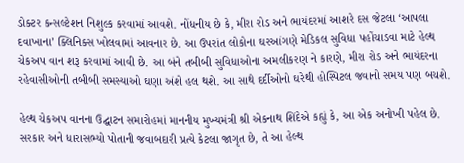ડોક્ટર કન્સલ્ટેશન નિશુલ્ક કરવામાં આવશે. નોંધનીય છે કે, મીરા રોડ અને ભાયંદરમાં આશરે દસ જેટલા ‘આપલા દવાખાના’ ક્લિનિક્સ ખોલવામાં આવનાર છે. આ ઉપરાંત લોકોના ઘરઆંગણે મેડિકલ સુવિધા પહોંચાડવા માટે હેલ્થ ચેકઅપ વાન શરૂ કરવામાં આવી છે. આ બંને તબીબી સુવિધાઓના અમલીકરણ ને કારણે, મીરા રોડ અને ભાયંદરના રહેવાસીઓની તબીબી સમસ્યાઓ ઘણા અંશે હલ થશે. આ સાથે દર્દીઓનો ઘરેથી હોસ્પિટલ જવાનો સમય પણ બચશે.

હેલ્થ ચેકઅપ વાનના ઉદ્ઘાટન સમારોહમાં માનનીય મુખ્યમંત્રી શ્રી એકનાથ શિંદેએ કહ્યું કે, આ એક અનોખી પહેલ છે. સરકાર અને ધારાસભ્યો પોતાની જવાબદારી પ્રત્યે કેટલા જાગૃત છે, તે આ હેલ્થ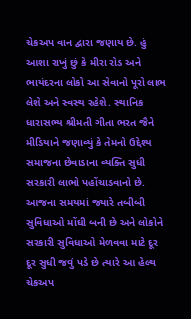ચેકઅપ વાન દ્વારા જણાય છે. હું આશા રાખું છું કે મીરા રોડ અને ભાયંદરના લોકો આ સેવાનો પૂરો લાભ લેશે અને સ્વસ્થ રહેશે. સ્થાનિક ધારાસભ્ય શ્રીમતી ગીતા ભરત જૈને મીડિયાને જણાવ્યું કે તેમનો ઉદ્દેશ્ય સમાજના છેવાડાના વ્યક્તિ સુધી સરકારી લાભો પહોંચાડવાનો છે. આજના સમયમાં જ્યારે તબીબી સુવિધાઓ મોંઘી બની છે અને લોકોને સરકારી સુવિધાઓ મેળવવા માટે દૂર દૂર સુધી જવું પડે છે ત્યારે આ હેલ્થ ચેકઅપ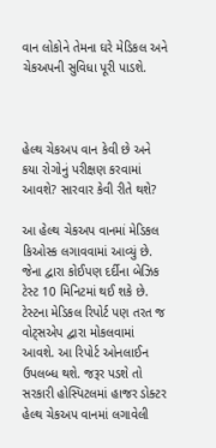વાન લોકોને તેમના ઘરે મેડિકલ અને ચેકઅપની સુવિધા પૂરી પાડશે.



હેલ્થ ચેકઅપ વાન કેવી છે અને કયા રોગોનું પરીક્ષણ કરવામાં આવશે? સારવાર કેવી રીતે થશે?

આ હેલ્થ ચેકઅપ વાનમાં મેડિકલ કિઓસ્ક લગાવવામાં આવ્યું છે. જેના દ્વારા કોઈપણ દર્દીના બેઝિક ટેસ્ટ 10 મિનિટમાં થઈ શકે છે. ટેસ્ટના મેડિકલ રિપોર્ટ પણ તરત જ વોટ્સએપ દ્વારા મોકલવામાં આવશે. આ રિપોર્ટ ઓનલાઈન ઉપલબ્ધ થશે. જરૂર પડશે તો સરકારી હોસ્પિટલમાં હાજર ડોક્ટર હેલ્થ ચેકઅપ વાનમાં લગાવેલી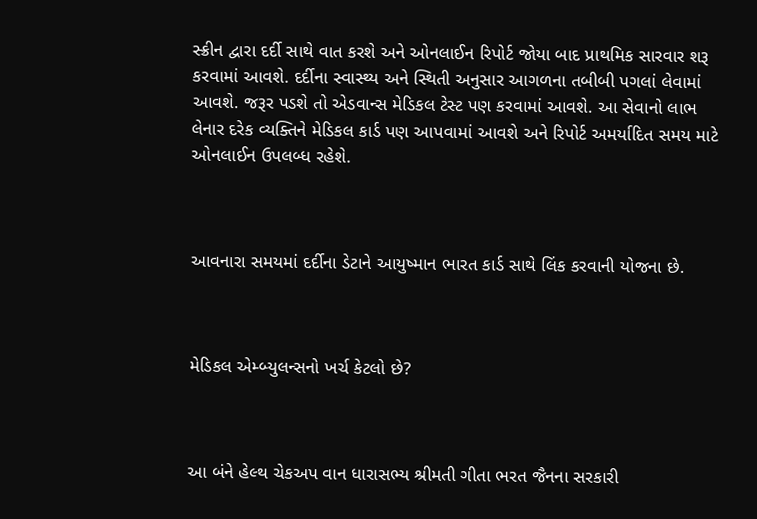સ્ક્રીન દ્વારા દર્દી સાથે વાત કરશે અને ઓનલાઈન રિપોર્ટ જોયા બાદ પ્રાથમિક સારવાર શરૂ કરવામાં આવશે. દર્દીના સ્વાસ્થ્ય અને સ્થિતી અનુસાર આગળના તબીબી પગલાં લેવામાં આવશે. જરૂર પડશે તો એડવાન્સ મેડિકલ ટેસ્ટ પણ કરવામાં આવશે. આ સેવાનો લાભ લેનાર દરેક વ્યક્તિને મેડિકલ કાર્ડ પણ આપવામાં આવશે અને રિપોર્ટ અમર્યાદિત સમય માટે ઓનલાઈન ઉપલબ્ધ રહેશે.



આવનારા સમયમાં દર્દીના ડેટાને આયુષ્માન ભારત કાર્ડ સાથે લિંક કરવાની યોજના છે.



મેડિકલ એમ્બ્યુલન્સનો ખર્ચ કેટલો છે?



આ બંને હેલ્થ ચેકઅપ વાન ધારાસભ્ય શ્રીમતી ગીતા ભરત જૈનના સરકારી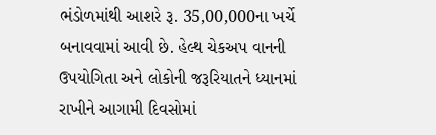ભંડોળમાંથી આશરે રૂ. 35,00,000ના ખર્ચે બનાવવામાં આવી છે. હેલ્થ ચેકઅપ વાનની ઉપયોગિતા અને લોકોની જરૂરિયાતને ધ્યાનમાં રાખીને આગામી દિવસોમાં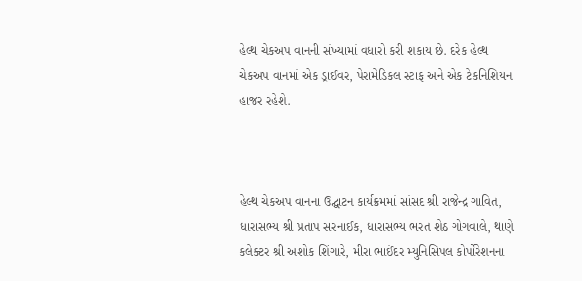હેલ્થ ચેકઅપ વાનની સંખ્યામાં વધારો કરી શકાય છે. દરેક હેલ્થ ચેકઅપ વાનમાં એક ડ્રાઈવર, પેરામેડિકલ સ્ટાફ અને એક ટેકનિશિયન હાજર રહેશે.



હેલ્થ ચેકઅપ વાનના ઉદ્ઘાટન કાર્યક્રમમાં સાંસદ શ્રી રાજેન્દ્ર ગાવિત, ધારાસભ્ય શ્રી પ્રતાપ સરનાઈક, ધારાસભ્ય ભરત શેઠ ગોગવાલે, થાણે કલેક્ટર શ્રી અશોક શિંગારે, મીરા ભાઈંદર મ્યુનિસિપલ કોર્પોરેશનના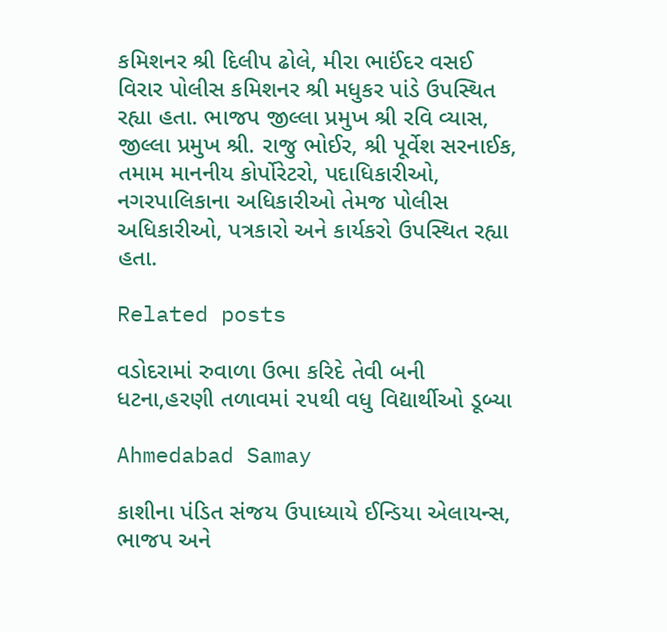કમિશનર શ્રી દિલીપ ઢોલે, મીરા ભાઈંદર વસઈ વિરાર પોલીસ કમિશનર શ્રી મધુકર પાંડે ઉપસ્થિત રહ્યા હતા. ભાજપ જીલ્લા પ્રમુખ શ્રી રવિ વ્યાસ, જીલ્લા પ્રમુખ શ્રી. રાજુ ભોઈર, શ્રી પૂર્વેશ સરનાઈક, તમામ માનનીય કોર્પોરેટરો, પદાધિકારીઓ, નગરપાલિકાના અધિકારીઓ તેમજ પોલીસ અધિકારીઓ, પત્રકારો અને કાર્યકરો ઉપસ્થિત રહ્યા હતા.

Related posts

વડોદરામાં રુવાળા ઉભા કરિદે તેવી બની ધટના,હરણી તળાવમાં ૨૫થી વધુ વિદ્યાર્થીઓ ડૂબ્યા

Ahmedabad Samay

કાશીના પંડિત સંજય ઉપાધ્યાયે ઈન્ડિયા એલાયન્સ, ભાજપ અને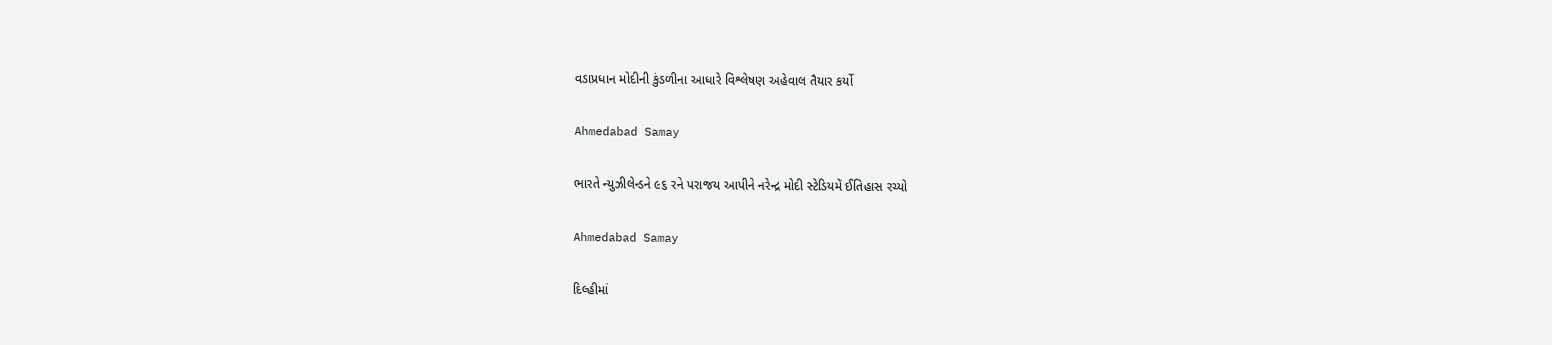વડાપ્રધાન મોદીની કુંડળીના આધારે વિશ્લેષણ અહેવાલ તૈયાર કર્યો

Ahmedabad Samay

ભારતે ન્યુઝીલેન્ડને ૯૬ રને પરાજય આપીને નરેન્દ્ર મોદી સ્ટેડિયમેં ઈતિહાસ રચ્યો

Ahmedabad Samay

દિલ્‍હીમાં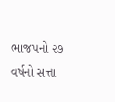ભાજપનો ૨૭ વર્ષનો સત્તા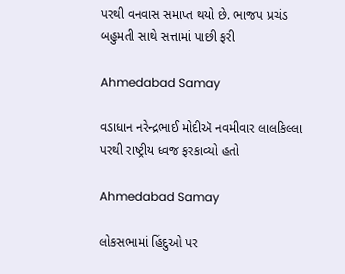પરથી વનવાસ સમાપ્ત થયો છે. ભાજપ પ્રચંડ બહુમતી સાથે સત્તામાં પાછી ફરી

Ahmedabad Samay

વડાધાન નરેન્દ્રભાઈ મોદીઍ નવમીવાર લાલકિલ્લા પરથી રાષ્ટ્રીય ધ્વજ ફરકાવ્યો હતો

Ahmedabad Samay

લોકસભામાં હિંદુઓ પર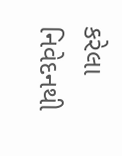કરેલા નિવેદનથી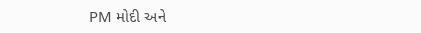PM મોદી અને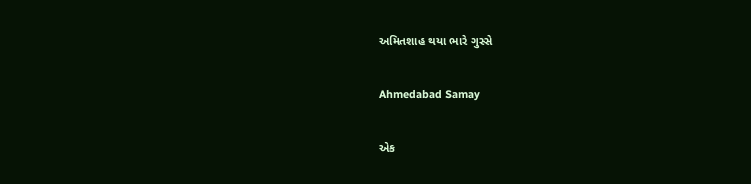અમિતશાહ થયા ભારે ગુસ્સે

Ahmedabad Samay

એક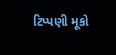ટિપ્પણી મૂકો